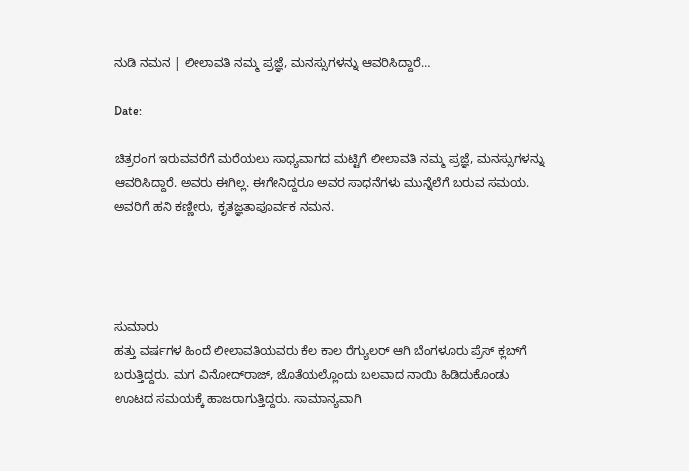ನುಡಿ ನಮನ | ಲೀಲಾವತಿ ನಮ್ಮ ಪ್ರಜ್ಞೆ, ಮನಸ್ಸುಗಳನ್ನು ಆವರಿಸಿದ್ದಾರೆ…

Date:

ಚಿತ್ರರಂಗ ಇರುವವರೆಗೆ ಮರೆಯಲು ಸಾಧ್ಯವಾಗದ ಮಟ್ಟಿಗೆ ಲೀಲಾವತಿ ನಮ್ಮ ಪ್ರಜ್ಞೆ, ಮನಸ್ಸುಗಳನ್ನು ಆವರಿಸಿದ್ದಾರೆ. ಅವರು ಈಗಿಲ್ಲ. ಈಗೇನಿದ್ದರೂ ಅವರ ಸಾಧನೆಗಳು ಮುನ್ನೆಲೆಗೆ ಬರುವ ಸಮಯ. ಅವರಿಗೆ ಹನಿ ಕಣ್ಣೀರು, ಕೃತಜ್ಞತಾಪೂರ್ವಕ ನಮನ.




ಸುಮಾರು
ಹತ್ತು ವರ್ಷಗಳ ಹಿಂದೆ ಲೀಲಾವತಿಯವರು ಕೆಲ ಕಾಲ ರೆಗ್ಯುಲರ್ ಆಗಿ ಬೆಂಗಳೂರು ಪ್ರೆಸ್ ಕ್ಲಬ್‍ಗೆ ಬರುತ್ತಿದ್ದರು. ಮಗ ವಿನೋದ್‍ರಾಜ್, ಜೊತೆಯಲ್ಲೊಂದು ಬಲವಾದ ನಾಯಿ ಹಿಡಿದುಕೊಂಡು ಊಟದ ಸಮಯಕ್ಕೆ ಹಾಜರಾಗುತ್ತಿದ್ದರು. ಸಾಮಾನ್ಯವಾಗಿ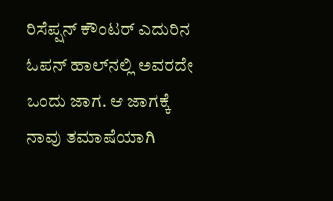ರಿಸೆಪ್ಷನ್ ಕೌಂಟರ್ ಎದುರಿನ ಓಪನ್ ಹಾಲ್‍ನಲ್ಲಿ ಅವರದೇ ಒಂದು ಜಾಗ. ಆ ಜಾಗಕ್ಕೆ ನಾವು ತಮಾಷೆಯಾಗಿ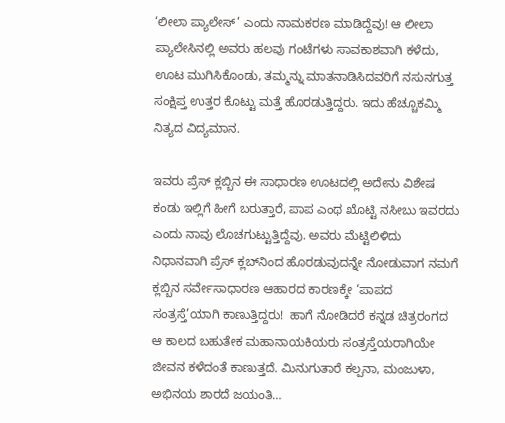‘ಲೀಲಾ ಪ್ಯಾಲೇಸ್’ ಎಂದು ನಾಮಕರಣ ಮಾಡಿದ್ದೆವು! ಆ ಲೀಲಾ ಪ್ಯಾಲೇಸಿನಲ್ಲಿ ಅವರು ಹಲವು ಗಂಟೆಗಳು ಸಾವಕಾಶವಾಗಿ ಕಳೆದು, ಊಟ ಮುಗಿಸಿಕೊಂಡು, ತಮ್ಮನ್ನು ಮಾತನಾಡಿಸಿದವರಿಗೆ ನಸುನಗುತ್ತ ಸಂಕ್ಷಿಪ್ತ ಉತ್ತರ ಕೊಟ್ಟು ಮತ್ತೆ ಹೊರಡುತ್ತಿದ್ದರು. ಇದು ಹೆಚ್ಚೂಕಮ್ಮಿ ನಿತ್ಯದ ವಿದ್ಯಮಾನ.

ಇವರು ಪ್ರೆಸ್ ಕ್ಲಬ್ಬಿನ ಈ ಸಾಧಾರಣ ಊಟದಲ್ಲಿ ಅದೇನು ವಿಶೇಷ ಕಂಡು ಇಲ್ಲಿಗೆ ಹೀಗೆ ಬರುತ್ತಾರೆ, ಪಾಪ ಎಂಥ ಖೊಟ್ಟಿ ನಸೀಬು ಇವರದು ಎಂದು ನಾವು ಲೊಚಗುಟ್ಟುತ್ತಿದ್ದೆವು. ಅವರು ಮೆಟ್ಟಿಲಿಳಿದು ನಿಧಾನವಾಗಿ ಪ್ರೆಸ್ ಕ್ಲಬ್‍ನಿಂದ ಹೊರಡುವುದನ್ನೇ ನೋಡುವಾಗ ನಮಗೆ ಕ್ಲಬ್ಬಿನ ಸರ್ವೇಸಾಧಾರಣ ಆಹಾರದ ಕಾರಣಕ್ಕೇ ‘ಪಾಪದ ಸಂತ್ರಸ್ತೆ’ಯಾಗಿ ಕಾಣುತ್ತಿದ್ದರು!  ಹಾಗೆ ನೋಡಿದರೆ ಕನ್ನಡ ಚಿತ್ರರಂಗದ ಆ ಕಾಲದ ಬಹುತೇಕ ಮಹಾನಾಯಕಿಯರು ಸಂತ್ರಸ್ತೆಯರಾಗಿಯೇ ಜೀವನ ಕಳೆದಂತೆ ಕಾಣುತ್ತದೆ. ಮಿನುಗುತಾರೆ ಕಲ್ಪನಾ, ಮಂಜುಳಾ, ಅಭಿನಯ ಶಾರದೆ ಜಯಂತಿ…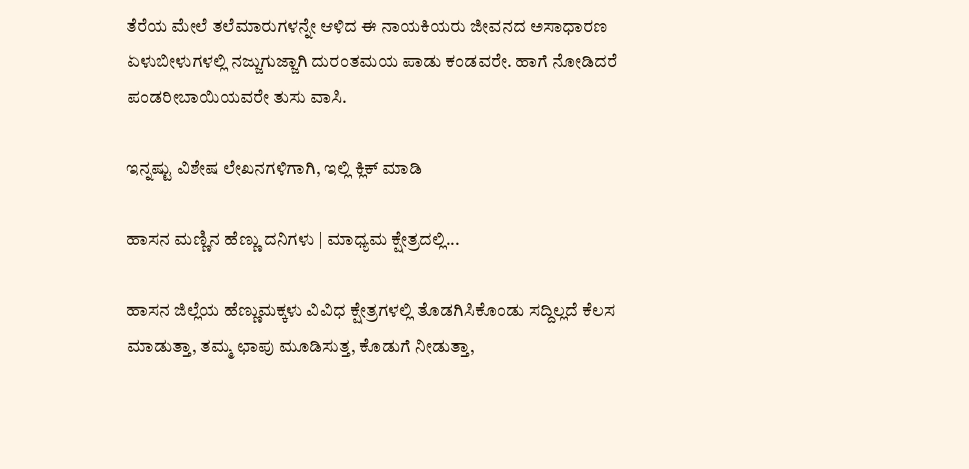ತೆರೆಯ ಮೇಲೆ ತಲೆಮಾರುಗಳನ್ನೇ ಆಳಿದ ಈ ನಾಯಕಿಯರು ಜೀವನದ ಅಸಾಧಾರಣ ಏಳುಬೀಳುಗಳಲ್ಲಿ ನಜ್ಜುಗುಜ್ಜಾಗಿ ದುರಂತಮಯ ಪಾಡು ಕಂಡವರೇ. ಹಾಗೆ ನೋಡಿದರೆ ಪಂಡರೀಬಾಯಿಯವರೇ ತುಸು ವಾಸಿ.

ಇನ್ನಷ್ಟು ವಿಶೇಷ ಲೇಖನಗಳಿಗಾಗಿ, ಇಲ್ಲಿ ಕ್ಲಿಕ್ ಮಾಡಿ

ಹಾಸನ ಮಣ್ಣಿನ ಹೆಣ್ಣು ದನಿಗಳು | ಮಾಧ್ಯಮ ಕ್ಷೇತ್ರದಲ್ಲಿ...

ಹಾಸನ ಜಿಲ್ಲೆಯ ಹೆಣ್ಣುಮಕ್ಕಳು ವಿವಿಧ ಕ್ಷೇತ್ರಗಳಲ್ಲಿ ತೊಡಗಿಸಿಕೊಂಡು ಸದ್ದಿಲ್ಲದೆ ಕೆಲಸ ಮಾಡುತ್ತಾ, ತಮ್ಮ ಛಾಪು ಮೂಡಿಸುತ್ತ, ಕೊಡುಗೆ ನೀಡುತ್ತಾ,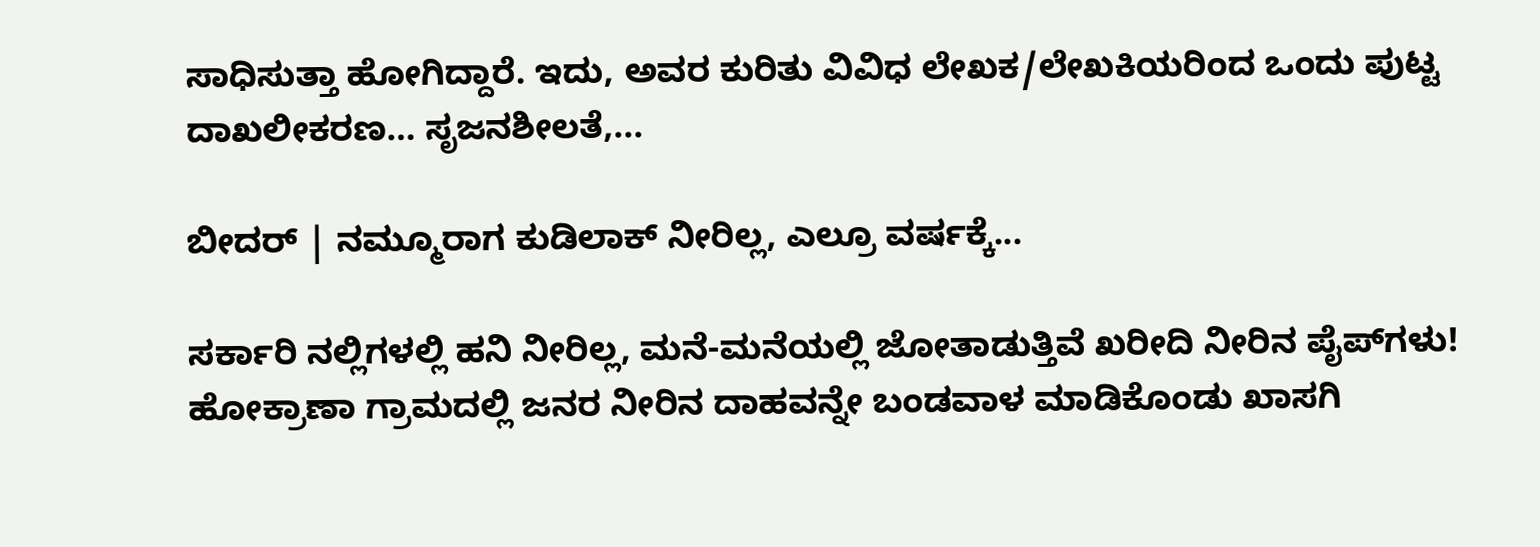ಸಾಧಿಸುತ್ತಾ ಹೋಗಿದ್ದಾರೆ. ಇದು, ಅವರ ಕುರಿತು ವಿವಿಧ ಲೇಖಕ/ಲೇಖಕಿಯರಿಂದ ಒಂದು ಪುಟ್ಟ ದಾಖಲೀಕರಣ… ಸೃಜನಶೀಲತೆ,...

ಬೀದರ್ | ನಮ್ಮೂರಾಗ ಕುಡಿಲಾಕ್ ನೀರಿಲ್ಲ, ಎಲ್ರೂ ವರ್ಷಕ್ಕೆ...

ಸರ್ಕಾರಿ ನಲ್ಲಿಗಳಲ್ಲಿ ಹನಿ ನೀರಿಲ್ಲ, ಮನೆ-ಮನೆಯಲ್ಲಿ ಜೋತಾಡುತ್ತಿವೆ ಖರೀದಿ ನೀರಿನ ಪೈಪ್‌ಗಳು! ಹೋಕ್ರಾಣಾ ಗ್ರಾಮದಲ್ಲಿ ಜನರ ನೀರಿನ ದಾಹವನ್ನೇ ಬಂಡವಾಳ ಮಾಡಿಕೊಂಡು ಖಾಸಗಿ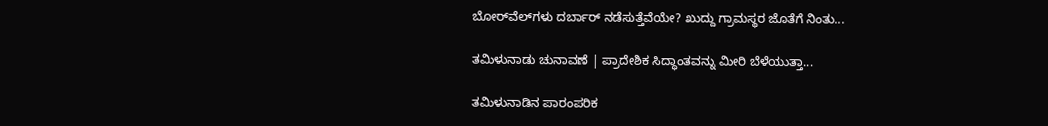ಬೋರ್‌ವೆಲ್‌ಗಳು ದರ್ಬಾರ್‌ ನಡೆಸುತ್ತೆವೆಯೇ? ಖುದ್ದು ಗ್ರಾಮಸ್ಥರ ಜೊತೆಗೆ ನಿಂತು...

ತಮಿಳುನಾಡು ಚುನಾವಣೆ | ಪ್ರಾದೇಶಿಕ ಸಿದ್ಧಾಂತವನ್ನು ಮೀರಿ ಬೆಳೆಯುತ್ತಾ...

ತಮಿಳುನಾಡಿನ ಪಾರಂಪರಿಕ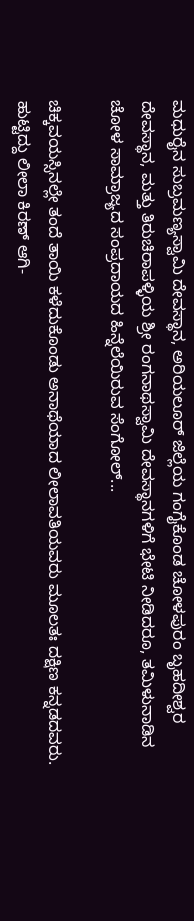ಮಧುರೈನ ಸುಬ್ರಮಣ್ಯಸ್ವಾಮಿ ದೇವಸ್ಥಾನ, ಅರಿಯಲೂರ್ ಜಿಲ್ಲೆಯ ಗಂಗೈಕೊಂಡ ಚೋಳಪುರಂ ಬೃಹದೀಶ್ವರ ದೇವಸ್ಥಾನ, ಮತ್ತು ತಿರುಚಿರಾಪಳ್ಳಿಯ ಶ್ರೀ ರಂಗನಾಥಸ್ವಾಮಿ ದೇವಸ್ಥಾನಗಳಿಗೆ ಭೇಟಿ ನೀಡಿದರೂ, ತಮಿಳುನಾಡಿನ ಚೋಳ ಸಾಮ್ರಾಜ್ಯದ ಸಂಪ್ರದಾಯದ ಹಿನ್ನೆಲೆಯಿರುವ ಸೆಂಗೋಲ್...

ಚಿಕ್ಕವಯಸ್ಸಿನಲ್ಲೇ ತಂದೆ ತಾಯಿ ಕಳೆದುಕೊಂಡು ಅನಾಥೆಯಾದ ಲೀಲಾವತಿಯವರು ಮೂಲತಃ ದಕ್ಷಿಣ ಕನ್ನಡದವರು. ಹುಟ್ಟಿದ್ದು ಲೀಲಾ ಕಿರಣ್ ಆಗಿ-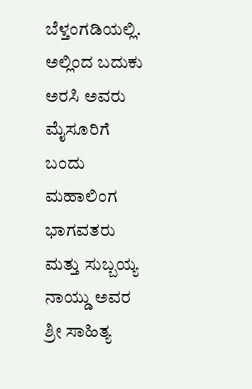ಬೆಳ್ತಂಗಡಿಯಲ್ಲಿ. ಅಲ್ಲಿಂದ ಬದುಕು ಅರಸಿ ಅವರು ಮೈಸೂರಿಗೆ ಬಂದು ಮಹಾಲಿಂಗ ಭಾಗವತರು ಮತ್ತು ಸುಬ್ಬಯ್ಯ ನಾಯ್ಡು ಅವರ ಶ್ರೀ ಸಾಹಿತ್ಯ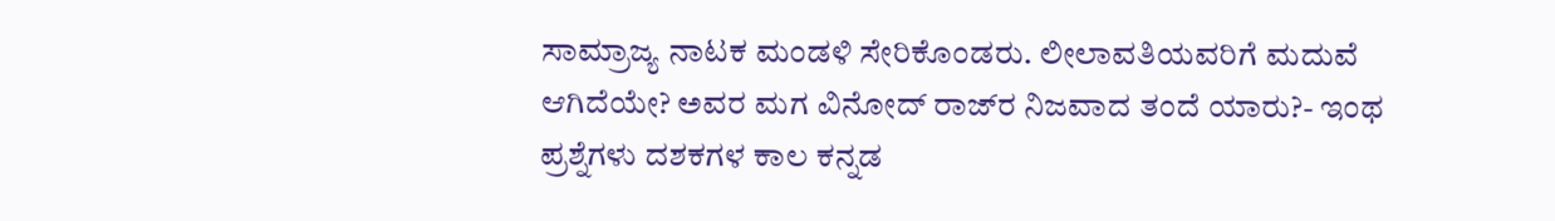ಸಾಮ್ರಾಜ್ಯ ನಾಟಕ ಮಂಡಳಿ ಸೇರಿಕೊಂಡರು. ಲೀಲಾವತಿಯವರಿಗೆ ಮದುವೆ ಆಗಿದೆಯೇ? ಅವರ ಮಗ ವಿನೋದ್ ರಾಜ್‍ರ ನಿಜವಾದ ತಂದೆ ಯಾರು?- ಇಂಥ ಪ್ರಶ್ನೆಗಳು ದಶಕಗಳ ಕಾಲ ಕನ್ನಡ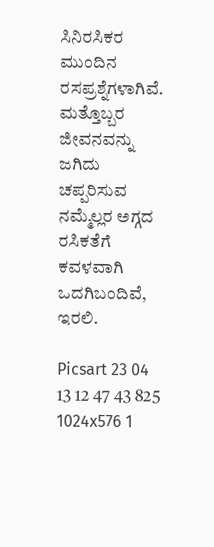ಸಿನಿರಸಿಕರ ಮುಂದಿನ ರಸಪ್ರಶ್ನೆಗಳಾಗಿವೆ. ಮತ್ತೊಬ್ಬರ ಜೀವನವನ್ನು ಜಗಿದು ಚಪ್ಪರಿಸುವ ನಮ್ಮೆಲ್ಲರ ಅಗ್ಗದ ರಸಿಕತೆಗೆ ಕವಳವಾಗಿ ಒದಗಿಬಂದಿವೆ, ಇರಲಿ.

Picsart 23 04 13 12 47 43 825 1024x576 1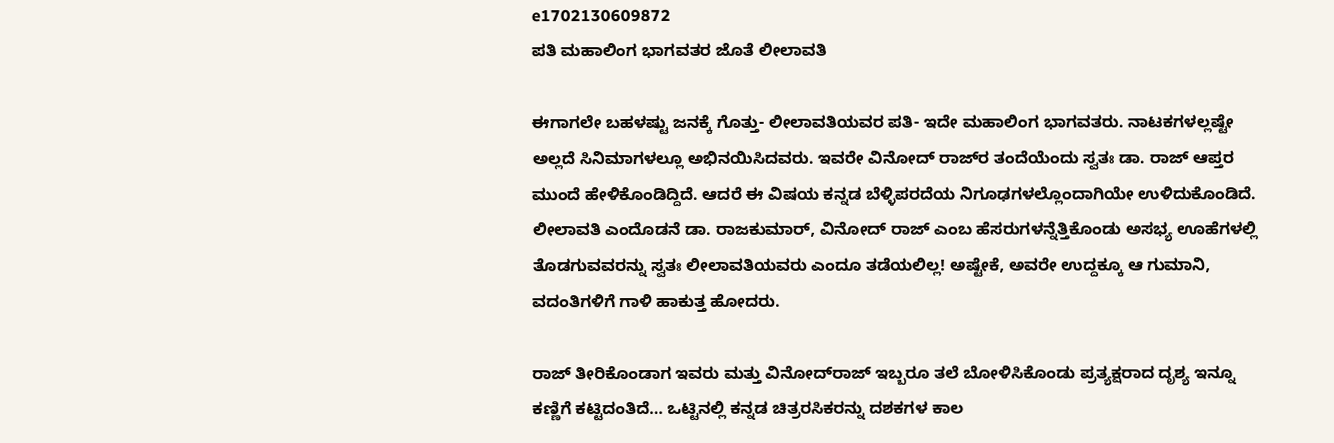e1702130609872
ಪತಿ ಮಹಾಲಿಂಗ ಭಾಗವತರ ಜೊತೆ ಲೀಲಾವತಿ

ಈಗಾಗಲೇ ಬಹಳಷ್ಟು ಜನಕ್ಕೆ ಗೊತ್ತು- ಲೀಲಾವತಿಯವರ ಪತಿ- ಇದೇ ಮಹಾಲಿಂಗ ಭಾಗವತರು. ನಾಟಕಗಳಲ್ಲಷ್ಟೇ ಅಲ್ಲದೆ ಸಿನಿಮಾಗಳಲ್ಲೂ ಅಭಿನಯಿಸಿದವರು. ಇವರೇ ವಿನೋದ್ ರಾಜ್‍ರ ತಂದೆಯೆಂದು ಸ್ವತಃ ಡಾ. ರಾಜ್ ಆಪ್ತರ ಮುಂದೆ ಹೇಳಿಕೊಂಡಿದ್ದಿದೆ. ಆದರೆ ಈ ವಿಷಯ ಕನ್ನಡ ಬೆಳ್ಳಿಪರದೆಯ ನಿಗೂಢಗಳಲ್ಲೊಂದಾಗಿಯೇ ಉಳಿದುಕೊಂಡಿದೆ. ಲೀಲಾವತಿ ಎಂದೊಡನೆ ಡಾ. ರಾಜಕುಮಾರ್, ವಿನೋದ್ ರಾಜ್ ಎಂಬ ಹೆಸರುಗಳನ್ನೆತ್ತಿಕೊಂಡು ಅಸಭ್ಯ ಊಹೆಗಳಲ್ಲಿ ತೊಡಗುವವರನ್ನು ಸ್ವತಃ ಲೀಲಾವತಿಯವರು ಎಂದೂ ತಡೆಯಲಿಲ್ಲ! ಅಷ್ಟೇಕೆ, ಅವರೇ ಉದ್ದಕ್ಕೂ ಆ ಗುಮಾನಿ, ವದಂತಿಗಳಿಗೆ ಗಾಳಿ ಹಾಕುತ್ತ ಹೋದರು.

ರಾಜ್ ತೀರಿಕೊಂಡಾಗ ಇವರು ಮತ್ತು ವಿನೋದ್‍ರಾಜ್ ಇಬ್ಬರೂ ತಲೆ ಬೋಳಿಸಿಕೊಂಡು ಪ್ರತ್ಯಕ್ಷರಾದ ದೃಶ್ಯ ಇನ್ನೂ ಕಣ್ಣಿಗೆ ಕಟ್ಟಿದಂತಿದೆ… ಒಟ್ಟಿನಲ್ಲಿ ಕನ್ನಡ ಚಿತ್ರರಸಿಕರನ್ನು ದಶಕಗಳ ಕಾಲ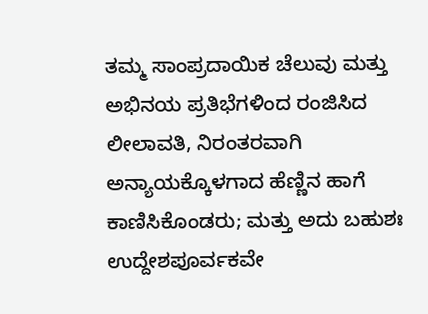ತಮ್ಮ ಸಾಂಪ್ರದಾಯಿಕ ಚೆಲುವು ಮತ್ತು ಅಭಿನಯ ಪ್ರತಿಭೆಗಳಿಂದ ರಂಜಿಸಿದ ಲೀಲಾವತಿ, ನಿರಂತರವಾಗಿ ಅನ್ಯಾಯಕ್ಕೊಳಗಾದ ಹೆಣ್ಣಿನ ಹಾಗೆ ಕಾಣಿಸಿಕೊಂಡರು; ಮತ್ತು ಅದು ಬಹುಶಃ ಉದ್ದೇಶಪೂರ್ವಕವೇ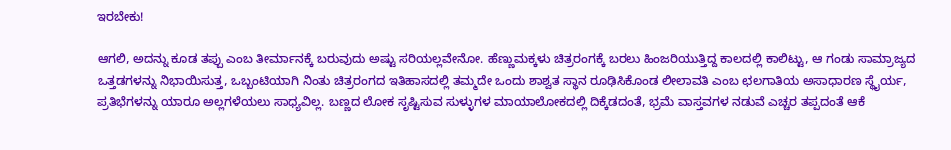ಇರಬೇಕು!

ಆಗಲಿ, ಅದನ್ನು ಕೂಡ ತಪ್ಪು ಎಂಬ ತೀರ್ಮಾನಕ್ಕೆ ಬರುವುದು ಅಷ್ಟು ಸರಿಯಲ್ಲವೇನೋ. ಹೆಣ್ಣುಮಕ್ಕಳು ಚಿತ್ರರಂಗಕ್ಕೆ ಬರಲು ಹಿಂಜರಿಯುತ್ತಿದ್ದ ಕಾಲದಲ್ಲಿ ಕಾಲಿಟ್ಟು, ಆ ಗಂಡು ಸಾಮ್ರಾಜ್ಯದ ಒತ್ತಡಗಳನ್ನು ನಿಭಾಯಿಸುತ್ತ, ಒಬ್ಬಂಟಿಯಾಗಿ ನಿಂತು ಚಿತ್ರರಂಗದ ಇತಿಹಾಸದಲ್ಲಿ ತಮ್ಮದೇ ಒಂದು ಶಾಶ್ವತ ಸ್ಥಾನ ರೂಢಿಸಿಕೊಂಡ ಲೀಲಾವತಿ ಎಂಬ ಛಲಗಾತಿಯ ಅಸಾಧಾರಣ ಸ್ಥೈರ್ಯ, ಪ್ರತಿಭೆಗಳನ್ನು ಯಾರೂ ಅಲ್ಲಗಳೆಯಲು ಸಾಧ್ಯವಿಲ್ಲ. ಬಣ್ಣದ ಲೋಕ ಸೃಷ್ಟಿಸುವ ಸುಳ್ಳುಗಳ ಮಾಯಾಲೋಕದಲ್ಲಿ ದಿಕ್ಕೆಡದಂತೆ, ಭ್ರಮೆ ವಾಸ್ತವಗಳ ನಡುವೆ ಎಚ್ಚರ ತಪ್ಪದಂತೆ ಆಕೆ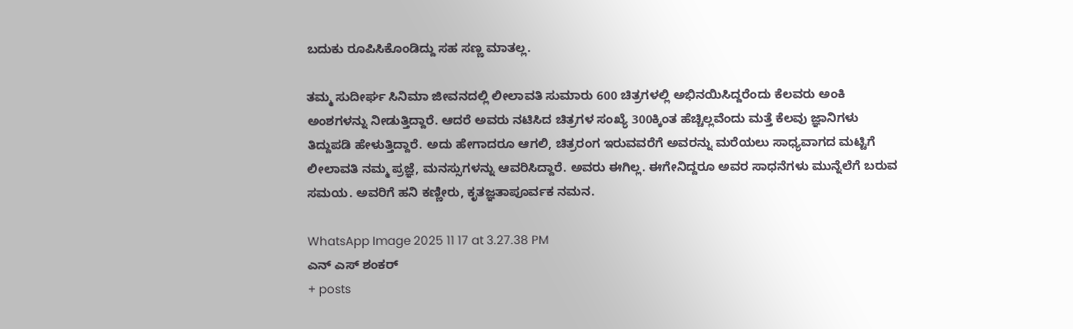ಬದುಕು ರೂಪಿಸಿಕೊಂಡಿದ್ದು ಸಹ ಸಣ್ಣ ಮಾತಲ್ಲ.

ತಮ್ಮ ಸುದೀರ್ಘ ಸಿನಿಮಾ ಜೀವನದಲ್ಲಿ ಲೀಲಾವತಿ ಸುಮಾರು 600 ಚಿತ್ರಗಳಲ್ಲಿ ಅಭಿನಯಿಸಿದ್ದರೆಂದು ಕೆಲವರು ಅಂಕಿ ಅಂಶಗಳನ್ನು ನೀಡುತ್ತಿದ್ದಾರೆ. ಆದರೆ ಅವರು ನಟಿಸಿದ ಚಿತ್ರಗಳ ಸಂಖ್ಯೆ 300ಕ್ಕಿಂತ ಹೆಚ್ಚಿಲ್ಲವೆಂದು ಮತ್ತೆ ಕೆಲವು ಜ್ಞಾನಿಗಳು ತಿದ್ದುಪಡಿ ಹೇಳುತ್ತಿದ್ದಾರೆ. ಅದು ಹೇಗಾದರೂ ಆಗಲಿ, ಚಿತ್ರರಂಗ ಇರುವವರೆಗೆ ಅವರನ್ನು ಮರೆಯಲು ಸಾಧ್ಯವಾಗದ ಮಟ್ಟಿಗೆ ಲೀಲಾವತಿ ನಮ್ಮ ಪ್ರಜ್ಞೆ, ಮನಸ್ಸುಗಳನ್ನು ಆವರಿಸಿದ್ದಾರೆ. ಅವರು ಈಗಿಲ್ಲ. ಈಗೇನಿದ್ದರೂ ಅವರ ಸಾಧನೆಗಳು ಮುನ್ನೆಲೆಗೆ ಬರುವ ಸಮಯ. ಅವರಿಗೆ ಹನಿ ಕಣ್ಣೀರು, ಕೃತಜ್ಞತಾಪೂರ್ವಕ ನಮನ.

WhatsApp Image 2025 11 17 at 3.27.38 PM
ಎನ್‌ ಎಸ್‌ ಶಂಕರ್
+ posts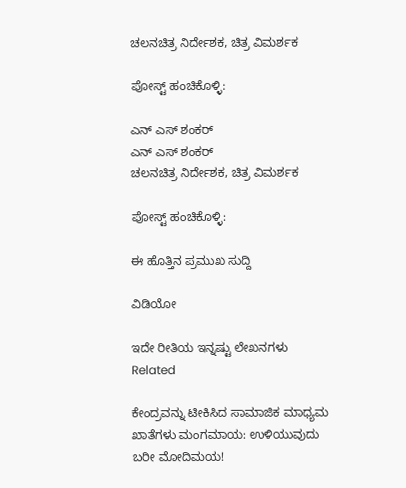ಚಲನಚಿತ್ರ ನಿರ್ದೇಶಕ, ಚಿತ್ರ ವಿಮರ್ಶಕ

ಪೋಸ್ಟ್ ಹಂಚಿಕೊಳ್ಳಿ:

ಎನ್‌ ಎಸ್‌ ಶಂಕರ್
ಎನ್‌ ಎಸ್‌ ಶಂಕರ್
ಚಲನಚಿತ್ರ ನಿರ್ದೇಶಕ, ಚಿತ್ರ ವಿಮರ್ಶಕ

ಪೋಸ್ಟ್ ಹಂಚಿಕೊಳ್ಳಿ:

ಈ ಹೊತ್ತಿನ ಪ್ರಮುಖ ಸುದ್ದಿ

ವಿಡಿಯೋ

ಇದೇ ರೀತಿಯ ಇನ್ನಷ್ಟು ಲೇಖನಗಳು
Related

ಕೇಂದ್ರವನ್ನು ಟೀಕಿಸಿದ ಸಾಮಾಜಿಕ ಮಾಧ್ಯಮ ಖಾತೆಗಳು ಮಂಗಮಾಯ: ಉಳಿಯುವುದು ಬರೀ ಮೋದಿಮಯ!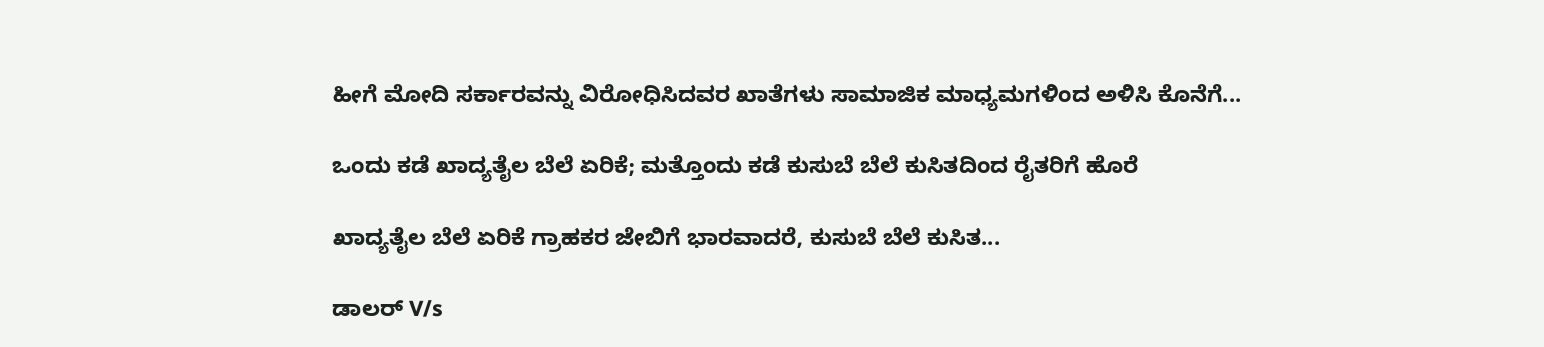ಹೀಗೆ ಮೋದಿ ಸರ್ಕಾರವನ್ನು ವಿರೋಧಿಸಿದವರ ಖಾತೆಗಳು ಸಾಮಾಜಿಕ ಮಾಧ್ಯಮಗಳಿಂದ ಅಳಿಸಿ ಕೊನೆಗೆ...

ಒಂದು ಕಡೆ ಖಾದ್ಯತೈಲ ಬೆಲೆ ಏರಿಕೆ; ಮತ್ತೊಂದು ಕಡೆ ಕುಸುಬೆ ಬೆಲೆ ಕುಸಿತದಿಂದ ರೈತರಿಗೆ ಹೊರೆ

ಖಾದ್ಯತೈಲ ಬೆಲೆ ಏರಿಕೆ ಗ್ರಾಹಕರ ಜೇಬಿಗೆ ಭಾರವಾದರೆ, ಕುಸುಬೆ ಬೆಲೆ ಕುಸಿತ...

ಡಾಲರ್ V/s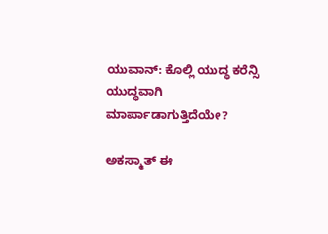ಯುವಾನ್: ಕೊಲ್ಲಿ ಯುದ್ಧ ಕರೆನ್ಸಿ ಯುದ್ಧವಾಗಿ ಮಾರ್ಪಾಡಾಗುತ್ತಿದೆಯೇ?

ಅಕಸ್ಮಾತ್ ಈ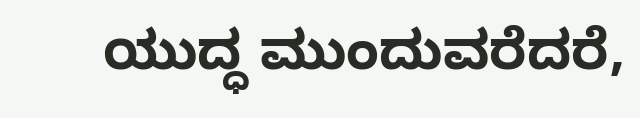ಯುದ್ಧ ಮುಂದುವರೆದರೆ,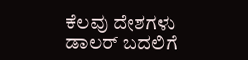ಕೆಲವು ದೇಶಗಳು ಡಾಲರ್ ಬದಲಿಗೆ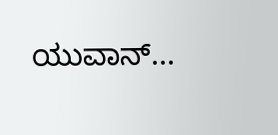ಯುವಾನ್...